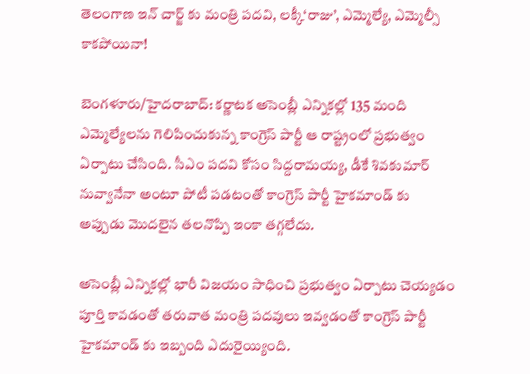తెలంగాణ ఇన్ చార్జ్ కు మంత్రి పదవి, లక్కీ‘రాజు’, ఎమ్మెల్యే, ఎమ్మెల్సీ కాకపోయినా!

బెంగళూరు/హైదరాబాద్: కర్ణాటక అసెంబ్లీ ఎన్నికల్లో 135 మంది ఎమ్మెల్యేలను గెలిపించుకున్న కాంగ్రెస్ పార్టీ ఆ రాష్ట్రంలో ప్రభుత్వం ఏర్పాటు చేసింది. సీఎం పదవి కోసం సిద్దరామయ్య, డీకే శివకుమార్ నువ్వానేనా అంటూ పోటీ పడటంతో కాంగ్రెస్ పార్టీ హైకమాండ్ కు అప్పుడు మొదలైన తలనొప్పి ఇంకా తగ్గలేదు.

అసెంబ్లీ ఎన్నికల్లో భారీ విజయం సాధించి ప్రభుత్వం ఏర్పాటు చెయ్యడం పూర్తి కావడంతో తరువాత మంత్రి పదవులు ఇవ్వడంతో కాంగ్రెస్ పార్టీ హైకమాండ్ కు ఇబ్బంది ఎదురైయ్యింది.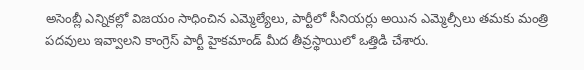అసెంబ్లీ ఎన్నికల్లో విజయం సాధించిన ఎమ్మెల్యేలు, పార్టీలో సీనియర్లు అయిన ఎమ్మెల్సీలు తమకు మంత్రి పదవులు ఇవ్వాలని కాంగ్రెస్ పార్టీ హైకమాండ్ మీద తీవ్రస్థాయిలో ఒత్తిడి చేశారు.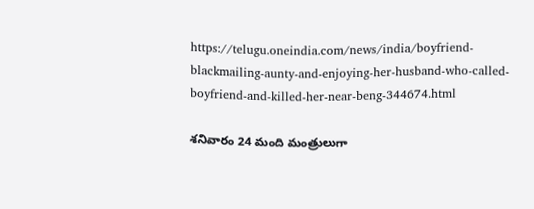https://telugu.oneindia.com/news/india/boyfriend-blackmailing-aunty-and-enjoying-her-husband-who-called-boyfriend-and-killed-her-near-beng-344674.html

శనివారం 24 మంది మంత్రులుగా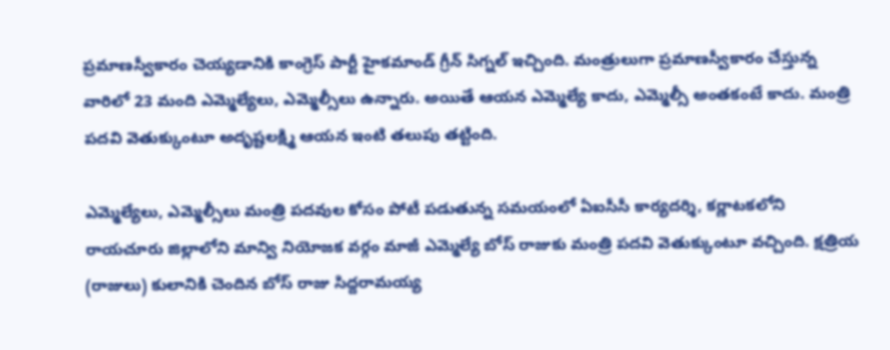ప్రమాణస్వీకారం చెయ్యడానికి కాంగ్రెస్ పార్టీ హైకమాండ్ గ్రీన్ సిగ్నల్ ఇచ్చింది. మంత్రులుగా ప్రమాణస్వీకారం చేస్తున్న వారిలో 23 మంది ఎమ్మెల్యేలు, ఎమ్మెల్సీలు ఉన్నారు. అయితే ఆయన ఎమ్మెల్యే కాదు, ఎమ్మెల్సీ అంతకంటే కాదు. మంత్రి పదవి వెతుక్కుంటూ అదృష్టలక్ష్మి ఆయన ఇంటి తలుపు తట్టింది.

ఎమ్మెల్యేలు, ఎమ్మెల్సీలు మంత్రి పదవుల కోసం పోటీ పడుతున్న సమయంలో ఏఐసీసీ కార్యదర్శి, కర్ణాటకలోని రాయచూరు జిల్లాలోని మాన్వి నియోజక వర్గం మాజీ ఎమ్మెల్యే బోస్ రాజుకు మంత్రి పదవి వెతుక్కుంటూ వచ్చింది. క్షత్రియ (రాజులు) కులానికి చెందిన బోస్ రాజు సిద్దరామయ్య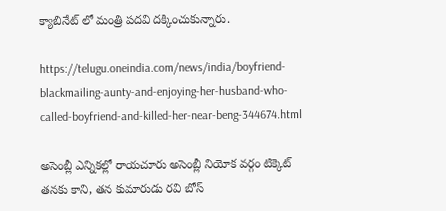క్యాబినేట్ లో మంత్రి పదవి దక్కించుకున్నారు.

https://telugu.oneindia.com/news/india/boyfriend-blackmailing-aunty-and-enjoying-her-husband-who-called-boyfriend-and-killed-her-near-beng-344674.html

అసెంబ్లీ ఎన్నికల్లో రాయచూరు అసెంబ్లీ నియోక వర్గం టిక్కెట్ తనకు కాని, తన కుమారుడు రవి బోస్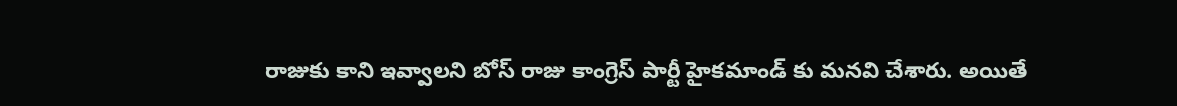రాజుకు కాని ఇవ్వాలని బోస్ రాజు కాంగ్రెస్ పార్టీ హైకమాండ్ కు మనవి చేశారు. అయితే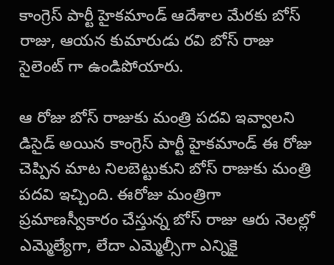కాంగ్రెస్ పార్టీ హైకమాండ్ ఆదేశాల మేరకు బోస్ రాజు, ఆయన కుమారుడు రవి బోస్ రాజు సైలెంట్ గా ఉండిపోయారు.

ఆ రోజు బోస్ రాజుకు మంత్రి పదవి ఇవ్వాలని డిసైడ్ అయిన కాంగ్రెస్ పార్టీ హైకమాండ్ ఈ రోజు చెప్పిన మాట నిలబెట్టుకుని బోస్ రాజుకు మంత్రి పదవి ఇచ్చింది. ఈరోజు మంత్రిగా ప్రమాణస్వీకారం చేస్తున్న బోస్ రాజు ఆరు నెలల్లో ఎమ్మెల్యేగా, లేదా ఎమ్మెల్సీగా ఎన్నికై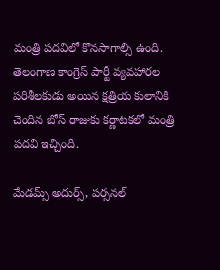మంత్రి పదవిలో కొనసాగాల్సి ఉంది. తెలంగాణ కాంగ్రెస్ పార్టీ వ్యవహారల పరిశీలకుడు అయిన క్షత్రియ కులానికి చెందిన బోస్ రాజుకు కర్ణాటకలో మంత్రి పదవి ఇచ్చింది.

మేడమ్స్ అదుర్స్, పర్సనల్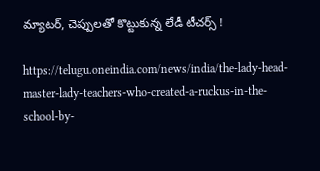మ్యాటర్, చెప్పులతో కొట్టుకున్న లేడీ టీచర్స్ !

https://telugu.oneindia.com/news/india/the-lady-head-master-lady-teachers-who-created-a-ruckus-in-the-school-by-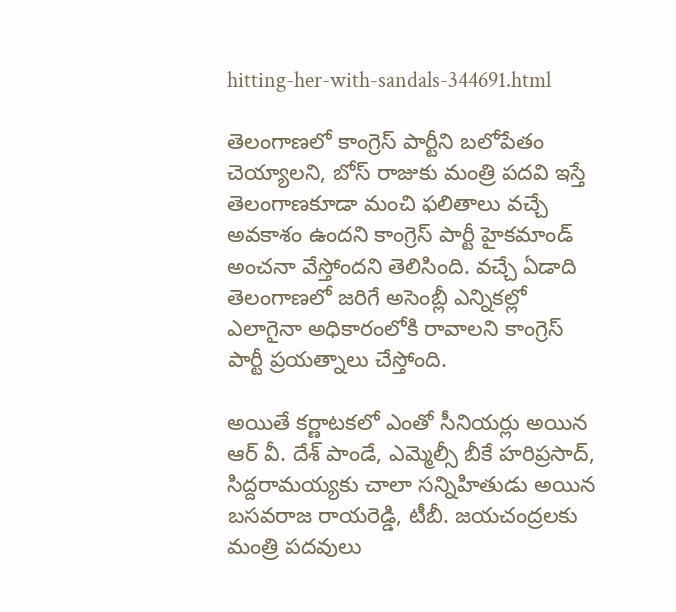hitting-her-with-sandals-344691.html

తెలంగాణలో కాంగ్రెస్ పార్టీని బలోపేతం చెయ్యాలని, బోస్ రాజుకు మంత్రి పదవి ఇస్తే తెలంగాణకూడా మంచి ఫలితాలు వచ్చే అవకాశం ఉందని కాంగ్రెస్ పార్టీ హైకమాండ్ అంచనా వేస్తోందని తెలిసింది. వచ్చే ఏడాది తెలంగాణలో జరిగే అసెంబ్లీ ఎన్నికల్లో ఎలాగైనా అధికారంలోకి రావాలని కాంగ్రెస్ పార్టీ ప్రయత్నాలు చేస్తోంది.

అయితే కర్ణాటకలో ఎంతో సీనియర్లు అయిన ఆర్ వీ. దేశ్ పాండే, ఎమ్మెల్సీ బీకే హరిప్రసాద్, సిద్దరామయ్యకు చాలా సన్నిహితుడు అయిన బసవరాజ రాయరెడ్డి, టీబీ. జయచంద్రలకు మంత్రి పదవులు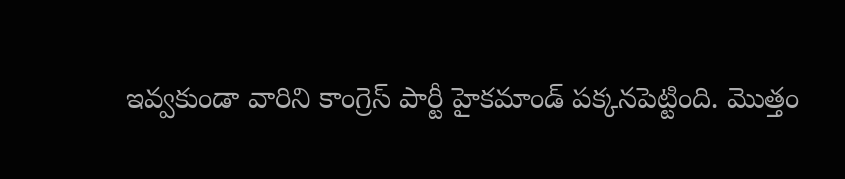ఇవ్వకుండా వారిని కాంగ్రెస్ పార్టీ హైకమాండ్ పక్కనపెట్టింది. మొత్తం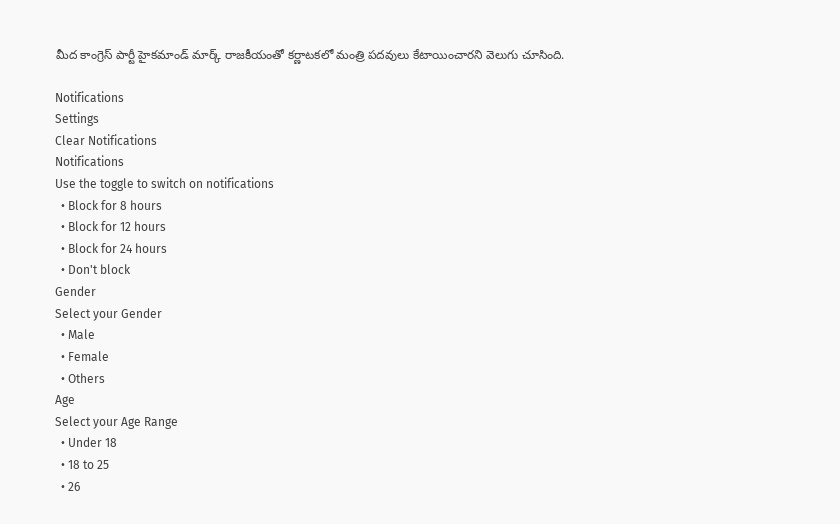మీద కాంగ్రెస్ పార్టీ హైకమాండ్ మార్క్ రాజకీయంతో కర్ణాటకలో మంత్రి పదవులు కేటాయించారని వెలుగు చూసింది.

Notifications
Settings
Clear Notifications
Notifications
Use the toggle to switch on notifications
  • Block for 8 hours
  • Block for 12 hours
  • Block for 24 hours
  • Don't block
Gender
Select your Gender
  • Male
  • Female
  • Others
Age
Select your Age Range
  • Under 18
  • 18 to 25
  • 26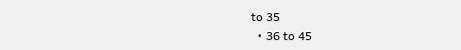to 35
  • 36 to 45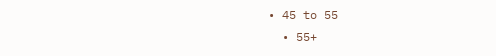• 45 to 55
  • 55+